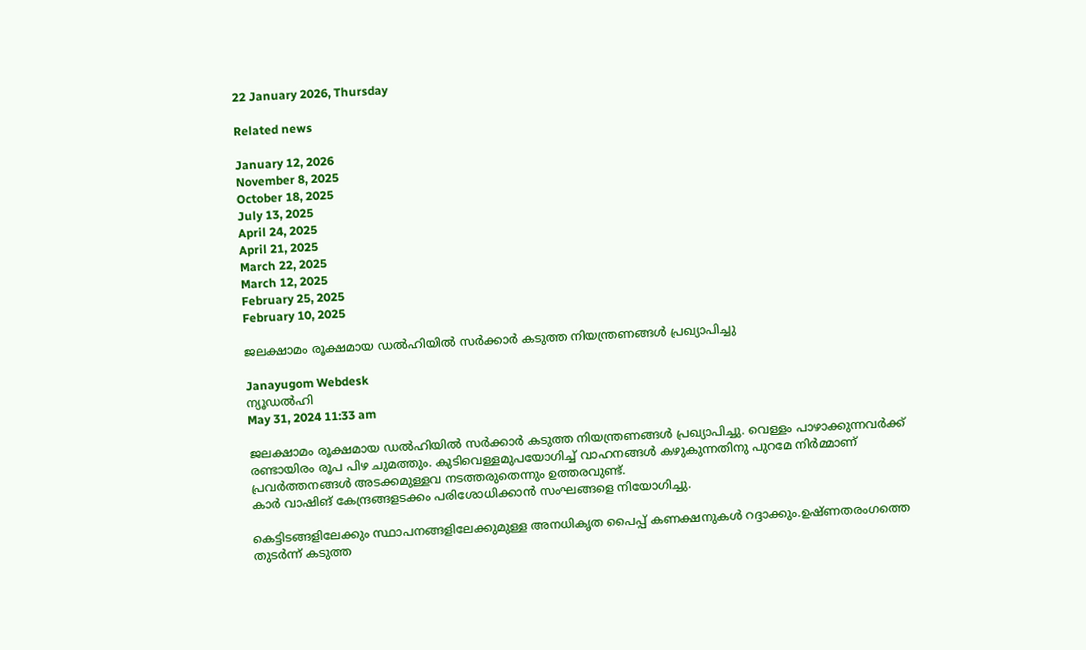22 January 2026, Thursday

Related news

January 12, 2026
November 8, 2025
October 18, 2025
July 13, 2025
April 24, 2025
April 21, 2025
March 22, 2025
March 12, 2025
February 25, 2025
February 10, 2025

ജലക്ഷാമം രൂക്ഷമായ ഡല്‍ഹിയില്‍ സര്‍ക്കാര്‍ കടുത്ത നിയന്ത്രണങ്ങള്‍ പ്രഖ്യാപിച്ചു

Janayugom Webdesk
ന്യൂഡല്‍ഹി
May 31, 2024 11:33 am

ജലക്ഷാമം രൂക്ഷമായ ഡല്‍ഹിയില്‍ സര്‍ക്കാര്‍ കടുത്ത നിയന്ത്രണങ്ങള്‍ പ്രഖ്യാപിച്ചു. വെള്ളം പാഴാക്കുന്നവര്‍ക്ക് രണ്ടായിരം രൂപ പിഴ ചുമത്തും. കുടിവെള്ളമുപയോഗിച്ച് വാഹനങ്ങള്‍ കഴുകുന്നതിനു പുറമേ നിര്‍മ്മാണ് പ്രവര്‍ത്തനങ്ങള്‍ അടക്കമുള്ളവ നടത്തരുതെന്നും ഉത്തരവുണ്ട്.
കാർ വാഷിങ്‌ കേന്ദ്രങ്ങളടക്കം പരിശോധിക്കാൻ സംഘങ്ങളെ നിയോഗിച്ചു.

കെട്ടിടങ്ങളിലേക്കും സ്ഥാപനങ്ങളിലേക്കുമുള്ള അനധികൃത പൈപ്പ്‌ കണക്ഷനുകൾ റദ്ദാക്കും.ഉഷ്‌ണതരംഗത്തെ തുടർന്ന്‌ കടുത്ത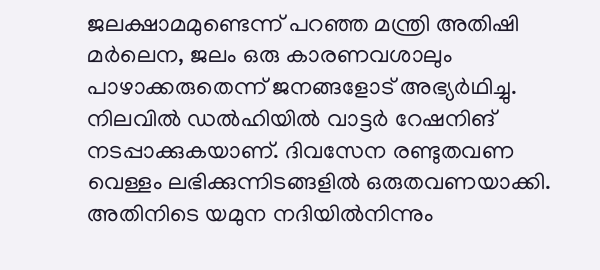ജലക്ഷാമമുണ്ടെന്ന്‌ പറഞ്ഞ മന്ത്രി അതിഷി മർലെന, ജലം ഒരു കാരണവശാലും പാഴാക്കരുതെന്ന്‌ ജനങ്ങളോട്‌ അഭ്യർഥിച്ചു. നിലവിൽ ഡൽഹിയിൽ വാട്ടർ റേഷനിങ്‌ നടപ്പാക്കുകയാണ്‌. ദിവസേന രണ്ടുതവണ വെള്ളം ലഭിക്കുന്നിടങ്ങളിൽ ഒരുതവണയാക്കി. അതിനിടെ യമുന നദിയിൽനിന്നും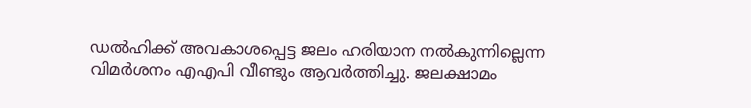ഡൽഹിക്ക്‌ അവകാശപ്പെട്ട ജലം ഹരിയാന നൽകുന്നില്ലെന്ന വിമർശനം എഎപി വീണ്ടും ആവർത്തിച്ചു. ജലക്ഷാമം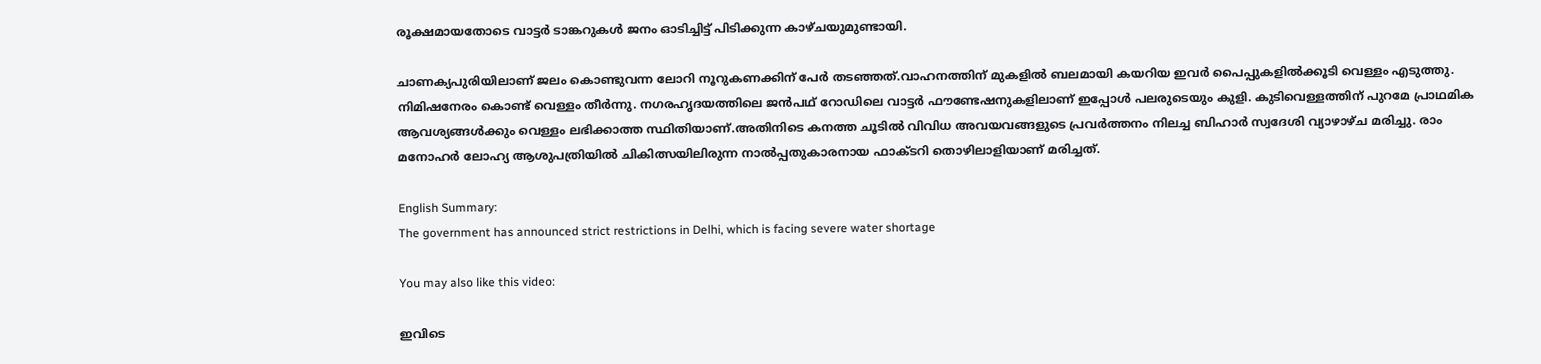രൂക്ഷമായതോടെ വാട്ടർ ടാങ്കറുകൾ ജനം ഓടിച്ചിട്ട്‌ പിടിക്കുന്ന കാഴ്ചയുമുണ്ടായി.

ചാണക്യപുരിയിലാണ്‌ ജലം കൊണ്ടുവന്ന ലോറി നൂറുകണക്കിന്‌ പേർ തടഞ്ഞത്‌.വാഹനത്തിന്‌ മുകളിൽ ബലമായി കയറിയ ഇവർ പൈപ്പുകളിൽക്കൂടി വെള്ളം എടുത്തു. നിമിഷനേരം കൊണ്ട്‌ വെള്ളം തീർന്നു. നഗരഹൃദയത്തിലെ ജൻപഥ്‌ റോഡിലെ വാട്ടർ ഫൗണ്ടേഷനുകളിലാണ്‌ ഇപ്പോൾ പലരുടെയും കുളി. കുടിവെള്ളത്തിന്‌ പുറമേ പ്രാഥമിക ആവശ്യങ്ങൾക്കും വെള്ളം ലഭിക്കാത്ത സ്ഥിതിയാണ്‌.അതിനിടെ കനത്ത ചൂടിൽ വിവിധ അവയവങ്ങളുടെ പ്രവർത്തനം നിലച്ച ബിഹാർ സ്വദേശി വ്യാഴാഴ്‌ച മരിച്ചു. രാം മനോഹർ ലോഹ്യ ആശുപത്രിയിൽ ചികിത്സയിലിരുന്ന നാൽപ്പതുകാരനായ ഫാക്‌ടറി തൊഴിലാളിയാണ്‌ മരിച്ചത്‌.

English Summary:
The government has announced strict restrictions in Delhi, which is facing severe water shortage

You may also like this video:

ഇവിടെ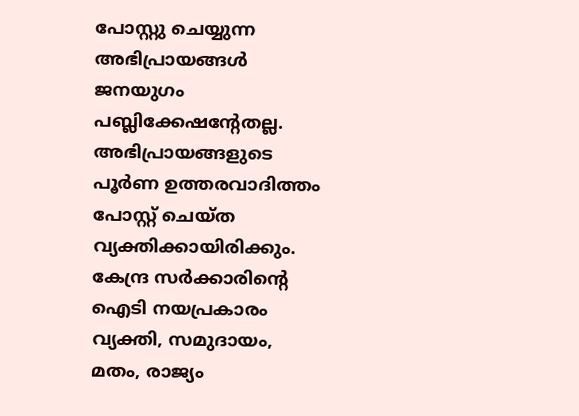പോസ്റ്റു ചെയ്യുന്ന അഭിപ്രായങ്ങള്‍ ജനയുഗം പബ്ലിക്കേഷന്റേതല്ല. അഭിപ്രായങ്ങളുടെ പൂര്‍ണ ഉത്തരവാദിത്തം പോസ്റ്റ് ചെയ്ത വ്യക്തിക്കായിരിക്കും. കേന്ദ്ര സര്‍ക്കാരിന്റെ ഐടി നയപ്രകാരം വ്യക്തി, സമുദായം, മതം, രാജ്യം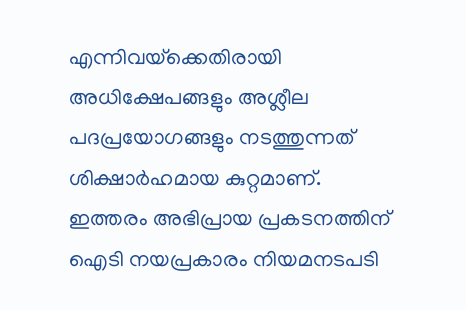എന്നിവയ്‌ക്കെതിരായി അധിക്ഷേപങ്ങളും അശ്ലീല പദപ്രയോഗങ്ങളും നടത്തുന്നത് ശിക്ഷാര്‍ഹമായ കുറ്റമാണ്. ഇത്തരം അഭിപ്രായ പ്രകടനത്തിന് ഐടി നയപ്രകാരം നിയമനടപടി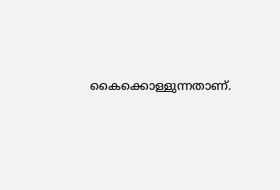കൈക്കൊള്ളുന്നതാണ്.